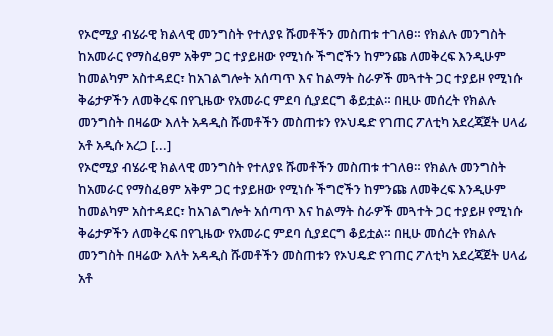የኦሮሚያ ብሄራዊ ክልላዊ መንግስት የተለያዩ ሹመቶችን መስጠቱ ተገለፀ። የክልሉ መንግስት ከአመራር የማስፈፀም አቅም ጋር ተያይዘው የሚነሱ ችግሮችን ከምንጩ ለመቅረፍ እንዲሁም ከመልካም አስተዳደር፣ ከአገልግሎት አሰጣጥ እና ከልማት ስራዎች መጓተት ጋር ተያይዞ የሚነሱ ቅሬታዎችን ለመቅረፍ በየጊዜው የአመራር ምደባ ሲያደርግ ቆይቷል። በዚሁ መሰረት የክልሉ መንግስት በዛሬው እለት አዳዲስ ሹመቶችን መስጠቱን የኦህዴድ የገጠር ፖለቲካ አደረጃጀት ሀላፊ አቶ አዲሱ አረጋ [...]
የኦሮሚያ ብሄራዊ ክልላዊ መንግስት የተለያዩ ሹመቶችን መስጠቱ ተገለፀ። የክልሉ መንግስት ከአመራር የማስፈፀም አቅም ጋር ተያይዘው የሚነሱ ችግሮችን ከምንጩ ለመቅረፍ እንዲሁም ከመልካም አስተዳደር፣ ከአገልግሎት አሰጣጥ እና ከልማት ስራዎች መጓተት ጋር ተያይዞ የሚነሱ ቅሬታዎችን ለመቅረፍ በየጊዜው የአመራር ምደባ ሲያደርግ ቆይቷል። በዚሁ መሰረት የክልሉ መንግስት በዛሬው እለት አዳዲስ ሹመቶችን መስጠቱን የኦህዴድ የገጠር ፖለቲካ አደረጃጀት ሀላፊ አቶ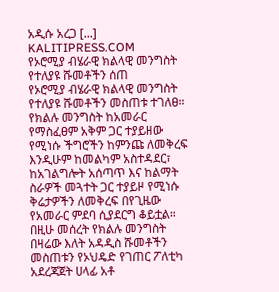አዲሱ አረጋ [...]
KALITIPRESS.COM
የኦሮሚያ ብሄራዊ ክልላዊ መንግስት የተለያዩ ሹመቶችን ሰጠ
የኦሮሚያ ብሄራዊ ክልላዊ መንግስት የተለያዩ ሹመቶችን መስጠቱ ተገለፀ። የክልሉ መንግስት ከአመራር የማስፈፀም አቅም ጋር ተያይዘው የሚነሱ ችግሮችን ከምንጩ ለመቅረፍ እንዲሁም ከመልካም አስተዳደር፣ ከአገልግሎት አሰጣጥ እና ከልማት ስራዎች መጓተት ጋር ተያይዞ የሚነሱ ቅሬታዎችን ለመቅረፍ በየጊዜው የአመራር ምደባ ሲያደርግ ቆይቷል። በዚሁ መሰረት የክልሉ መንግስት በዛሬው እለት አዳዲስ ሹመቶችን መስጠቱን የኦህዴድ የገጠር ፖለቲካ አደረጃጀት ሀላፊ አቶ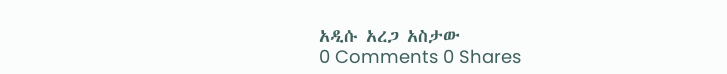አዲሱ አረጋ አስታው
0 Comments 0 Shares